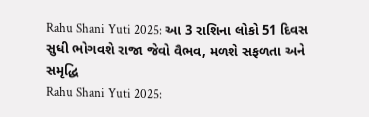Rahu Shani Yuti 2025: આ 3 રાશિના લોકો 51 દિવસ સુધી ભોગવશે રાજા જેવો વૈભવ, મળશે સફળતા અને સમૃદ્ધિ
Rahu Shani Yuti 2025: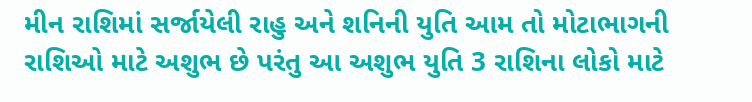મીન રાશિમાં સર્જાયેલી રાહુ અને શનિની યુતિ આમ તો મોટાભાગની રાશિઓ માટે અશુભ છે પરંતુ આ અશુભ યુતિ 3 રાશિના લોકો માટે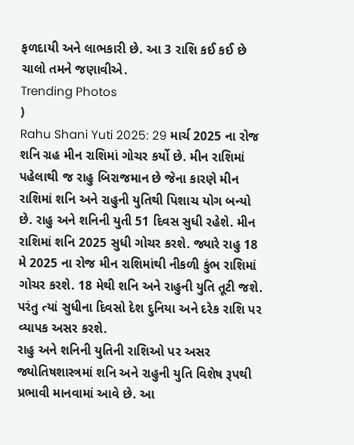ફળદાયી અને લાભકારી છે. આ 3 રાશિ કઈ કઈ છે ચાલો તમને જણાવીએ.
Trending Photos
)
Rahu Shani Yuti 2025: 29 માર્ચ 2025 ના રોજ શનિ ગ્રહ મીન રાશિમાં ગોચર કર્યો છે. મીન રાશિમાં પહેલાથી જ રાહુ બિરાજમાન છે જેના કારણે મીન રાશિમાં શનિ અને રાહુની યુતિથી પિશાચ યોગ બન્યો છે. રાહુ અને શનિની યુતી 51 દિવસ સુધી રહેશે. મીન રાશિમાં શનિ 2025 સુધી ગોચર કરશે. જ્યારે રાહુ 18 મે 2025 ના રોજ મીન રાશિમાંથી નીકળી કુંભ રાશિમાં ગોચર કરશે. 18 મેથી શનિ અને રાહુની યુતિ તૂટી જશે. પરંતુ ત્યાં સુધીના દિવસો દેશ દુનિયા અને દરેક રાશિ પર વ્યાપક અસર કરશે.
રાહુ અને શનિની યુતિની રાશિઓ પર અસર
જ્યોતિષશાસ્ત્રમાં શનિ અને રાહુની યુતિ વિશેષ રૂપથી પ્રભાવી માનવામાં આવે છે. આ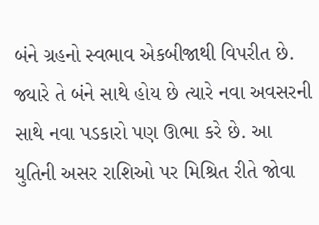બંને ગ્રહનો સ્વભાવ એકબીજાથી વિપરીત છે. જ્યારે તે બંને સાથે હોય છે ત્યારે નવા અવસરની સાથે નવા પડકારો પણ ઊભા કરે છે. આ યુતિની અસર રાશિઓ પર મિશ્રિત રીતે જોવા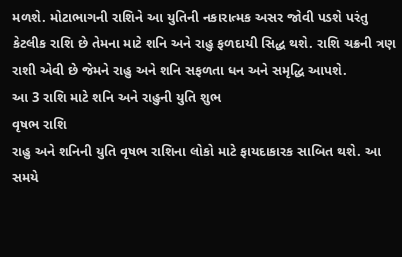મળશે. મોટાભાગની રાશિને આ યુતિની નકારાત્મક અસર જોવી પડશે પરંતુ કેટલીક રાશિ છે તેમના માટે શનિ અને રાહુ ફળદાયી સિદ્ધ થશે. રાશિ ચક્રની ત્રણ રાશી એવી છે જેમને રાહુ અને શનિ સફળતા ધન અને સમૃદ્ધિ આપશે.
આ 3 રાશિ માટે શનિ અને રાહુની યુતિ શુભ
વૃષભ રાશિ
રાહુ અને શનિની યુતિ વૃષભ રાશિના લોકો માટે ફાયદાકારક સાબિત થશે. આ સમયે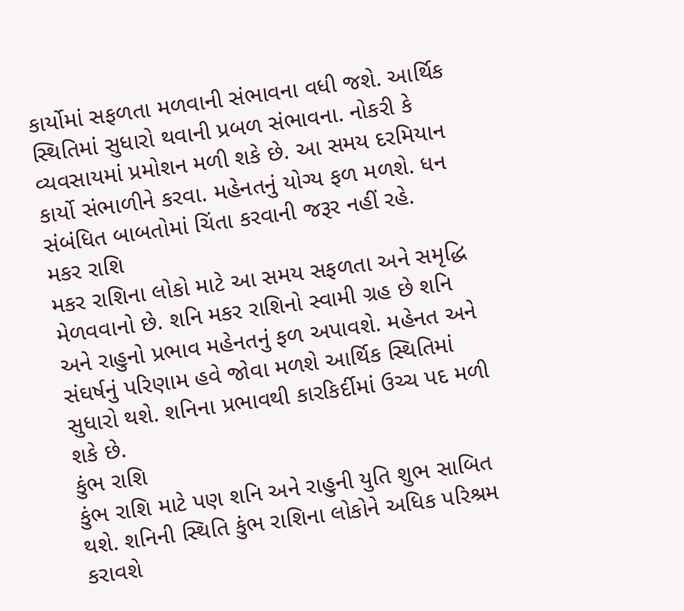કાર્યોમાં સફળતા મળવાની સંભાવના વધી જશે. આર્થિક સ્થિતિમાં સુધારો થવાની પ્રબળ સંભાવના. નોકરી કે વ્યવસાયમાં પ્રમોશન મળી શકે છે. આ સમય દરમિયાન કાર્યો સંભાળીને કરવા. મહેનતનું યોગ્ય ફળ મળશે. ધન સંબંધિત બાબતોમાં ચિંતા કરવાની જરૂર નહીં રહે.
મકર રાશિ
મકર રાશિના લોકો માટે આ સમય સફળતા અને સમૃદ્ધિ મેળવવાનો છે. શનિ મકર રાશિનો સ્વામી ગ્રહ છે શનિ અને રાહુનો પ્રભાવ મહેનતનું ફળ અપાવશે. મહેનત અને સંઘર્ષનું પરિણામ હવે જોવા મળશે આર્થિક સ્થિતિમાં સુધારો થશે. શનિના પ્રભાવથી કારકિર્દીમાં ઉચ્ચ પદ મળી શકે છે.
કુંભ રાશિ
કુંભ રાશિ માટે પણ શનિ અને રાહુની યુતિ શુભ સાબિત થશે. શનિની સ્થિતિ કુંભ રાશિના લોકોને અધિક પરિશ્રમ કરાવશે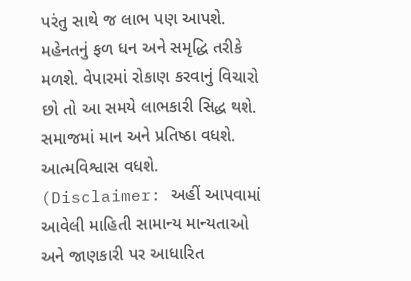પરંતુ સાથે જ લાભ પણ આપશે. મહેનતનું ફળ ધન અને સમૃદ્ધિ તરીકે મળશે. વેપારમાં રોકાણ કરવાનું વિચારો છો તો આ સમયે લાભકારી સિદ્ધ થશે. સમાજમાં માન અને પ્રતિષ્ઠા વધશે. આત્મવિશ્વાસ વધશે.
(Disclaimer: અહીં આપવામાં આવેલી માહિતી સામાન્ય માન્યતાઓ અને જાણકારી પર આધારિત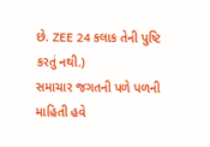છે. ZEE 24 કલાક તેની પુષ્ટિ કરતું નથી.)
સમાચાર જગતની પળે પળની માહિતી હવે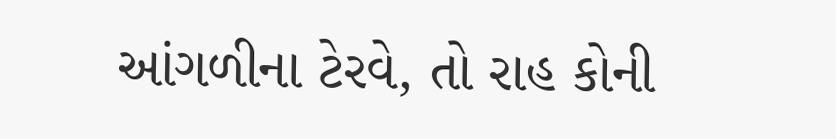આંગળીના ટેરવે, તો રાહ કોની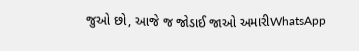જુઓ છો, આજે જ જોડાઈ જાઓ અમારીWhatsApp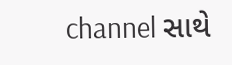channel સાથે